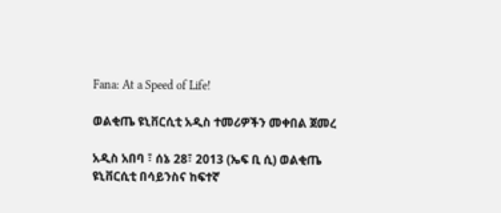Fana: At a Speed of Life!

ወልቂጤ ዩኒቨርሲቲ አዲስ ተመሪዎችን መቀበል ጀመረ

አዲስ አበባ ፣ ሰኔ 28፣ 2013 (ኤፍ ቢ ሲ) ወልቂጤ ዩኒቨርሲቲ በሳይንስና ከፍተኛ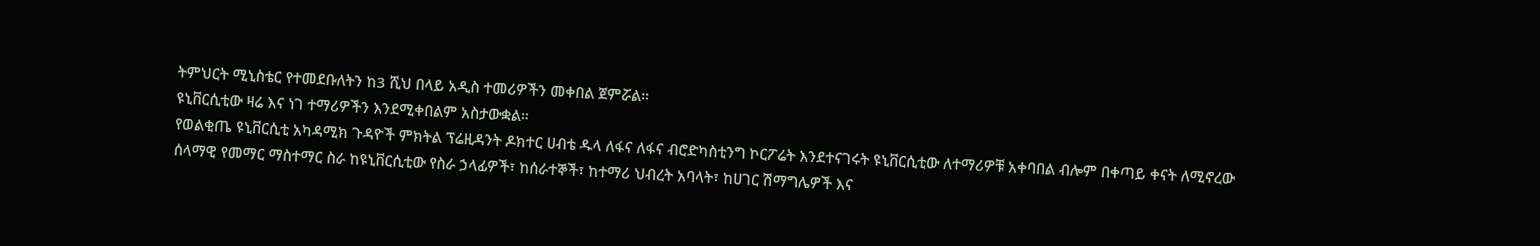ትምህርት ሚኒስቴር የተመደቡለትን ከ3 ሺህ በላይ አዲስ ተመሪዎችን መቀበል ጀምሯል።
ዩኒቨርሲቲው ዛሬ እና ነገ ተማሪዎችን እንደሚቀበልም አስታውቋል።
የወልቂጤ ዩኒቨርሲቲ አካዳሚክ ጉዳዮች ምክትል ፕሬዚዳንት ዶክተር ሀብቴ ዱላ ለፋና ለፋና ብሮድካስቲንግ ኮርፖሬት እንደተናገሩት ዩኒቨርሲቲው ለተማሪዎቹ አቀባበል ብሎም በቀጣይ ቀናት ለሚኖረው ሰላማዊ የመማር ማስተማር ስራ ከዩኒቨርሲቲው የስራ ኃላፊዎች፣ ከሰራተኞች፣ ከተማሪ ህብረት አባላት፣ ከሀገር ሽማግሌዎች እና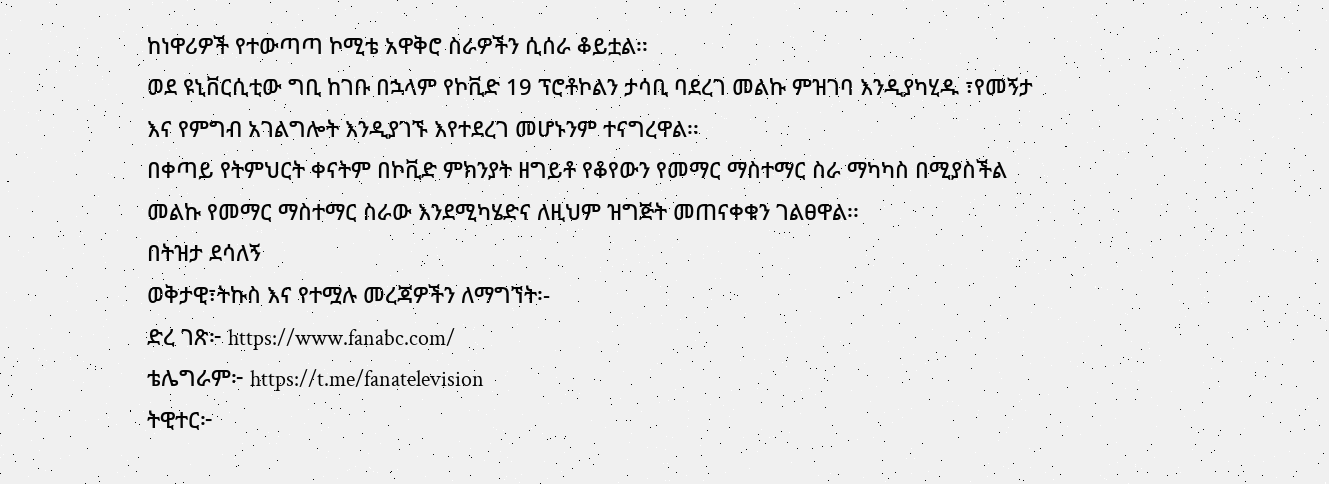ከነዋሪዎች የተውጣጣ ኮሚቴ አዋቅሮ ስራዎችን ሲሰራ ቆይቷል፡፡
ወደ ዩኒቨርሲቲው ግቢ ከገቡ በኋላም የኮቪድ 19 ፕሮቶኮልን ታሳቢ ባደረገ መልኩ ምዝገባ እንዲያካሂዱ ፣የመኝታ እና የምግብ አገልግሎት እንዲያገኙ እየተደረገ መሆኑንም ተናግረዋል፡፡
በቀጣይ የትምህርት ቀናትም በኮቪድ ምክንያት ዘግይቶ የቆየውን የመማር ማስተማር ስራ ማካካስ በሚያስችል መልኩ የመማር ማስተማር ስራው እንደሚካሄድና ለዚህም ዝግጅት መጠናቀቁን ገልፀዋል፡፡
በትዝታ ደሳለኝ
ወቅታዊ፣ትኩስ እና የተሟሉ መረጃዎችን ለማግኘት፡-
ድረ ገጽ፦ https://www.fanabc.com/
ቴሌግራም፦ https://t.me/fanatelevision
ትዊተር፦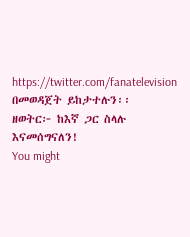https://twitter.com/fanatelevision በመወዳጀት ይከታተሉን፡፡
ዘወትር፦ ከእኛ ጋር ስላሉ እናመሰግናለን!
You might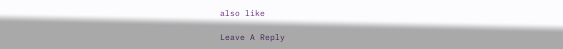also like

Leave A Reply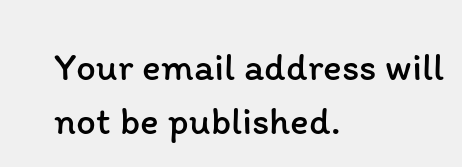Your email address will not be published.